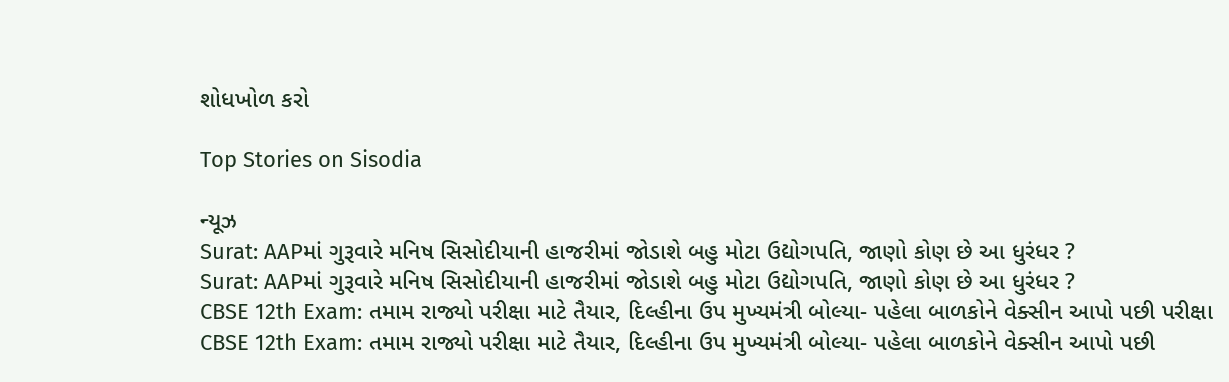શોધખોળ કરો

Top Stories on Sisodia

ન્યૂઝ
Surat: AAPમાં ગુરૂવારે મનિષ સિસોદીયાની હાજરીમાં જોડાશે બહુ મોટા ઉદ્યોગપતિ, જાણો કોણ છે આ ધુરંધર ?
Surat: AAPમાં ગુરૂવારે મનિષ સિસોદીયાની હાજરીમાં જોડાશે બહુ મોટા ઉદ્યોગપતિ, જાણો કોણ છે આ ધુરંધર ?
CBSE 12th Exam: તમામ રાજ્યો પરીક્ષા માટે તૈયાર, દિલ્હીના ઉપ મુખ્યમંત્રી બોલ્યા- પહેલા બાળકોને વેક્સીન આપો પછી પરીક્ષા
CBSE 12th Exam: તમામ રાજ્યો પરીક્ષા માટે તૈયાર, દિલ્હીના ઉપ મુખ્યમંત્રી બોલ્યા- પહેલા બાળકોને વેક્સીન આપો પછી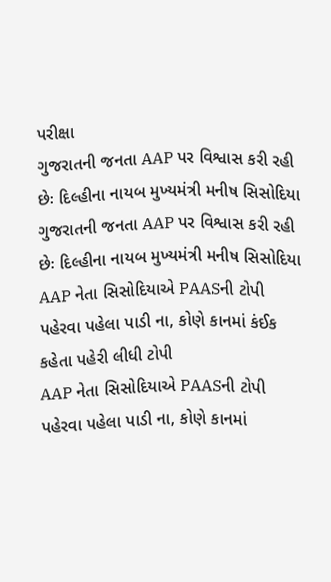પરીક્ષા
ગુજરાતની જનતા AAP પર વિશ્વાસ કરી રહી છેઃ દિલ્હીના નાયબ મુખ્યમંત્રી મનીષ સિસોદિયા
ગુજરાતની જનતા AAP પર વિશ્વાસ કરી રહી છેઃ દિલ્હીના નાયબ મુખ્યમંત્રી મનીષ સિસોદિયા
AAP નેતા સિસોદિયાએ PAASની ટોપી પહેરવા પહેલા પાડી ના, કોણે કાનમાં કંઈક કહેતા પહેરી લીધી ટોપી
AAP નેતા સિસોદિયાએ PAASની ટોપી પહેરવા પહેલા પાડી ના, કોણે કાનમાં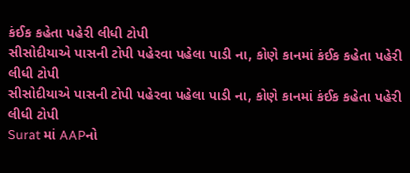કંઈક કહેતા પહેરી લીધી ટોપી
સીસોદીયાએ પાસની ટોપી પહેરવા પહેલા પાડી ના, કોણે કાનમાં કંઈક કહેતા પહેરી લીધી ટોપી
સીસોદીયાએ પાસની ટોપી પહેરવા પહેલા પાડી ના, કોણે કાનમાં કંઈક કહેતા પહેરી લીધી ટોપી
Surat માં AAPનો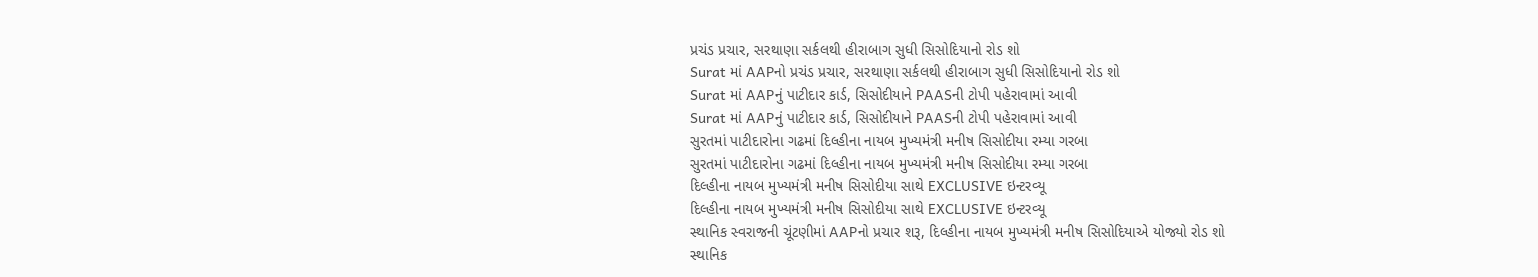પ્રચંડ પ્રચાર, સરથાણા સર્કલથી હીરાબાગ સુધી સિસોદિયાનો રોડ શો
Surat માં AAPનો પ્રચંડ પ્રચાર, સરથાણા સર્કલથી હીરાબાગ સુધી સિસોદિયાનો રોડ શો
Surat માં AAPનું પાટીદાર કાર્ડ, સિસોદીયાને PAASની ટોપી પહેરાવામાં આવી
Surat માં AAPનું પાટીદાર કાર્ડ, સિસોદીયાને PAASની ટોપી પહેરાવામાં આવી
સુરતમાં પાટીદારોના ગઢમાં દિલ્હીના નાયબ મુખ્યમંત્રી મનીષ સિસોદીયા રમ્યા ગરબા
સુરતમાં પાટીદારોના ગઢમાં દિલ્હીના નાયબ મુખ્યમંત્રી મનીષ સિસોદીયા રમ્યા ગરબા
દિલ્હીના નાયબ મુખ્યમંત્રી મનીષ સિસોદીયા સાથે EXCLUSIVE ઇન્ટરવ્યૂ
દિલ્હીના નાયબ મુખ્યમંત્રી મનીષ સિસોદીયા સાથે EXCLUSIVE ઇન્ટરવ્યૂ
સ્થાનિક સ્વરાજની ચૂંટણીમાં AAPનો પ્રચાર શરૂ, દિલ્હીના નાયબ મુખ્યમંત્રી મનીષ સિસોદિયાએ યોજ્યો રોડ શો
સ્થાનિક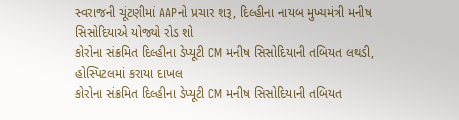સ્વરાજની ચૂંટણીમાં AAPનો પ્રચાર શરૂ, દિલ્હીના નાયબ મુખ્યમંત્રી મનીષ સિસોદિયાએ યોજ્યો રોડ શો
કોરોના સંક્રમિત દિલ્હીના ડેપ્યૂટી CM મનીષ સિસોદિયાની તબિયત લથડી, હોસ્પિટલમાં કરાયા દાખલ
કોરોના સંક્રમિત દિલ્હીના ડેપ્યૂટી CM મનીષ સિસોદિયાની તબિયત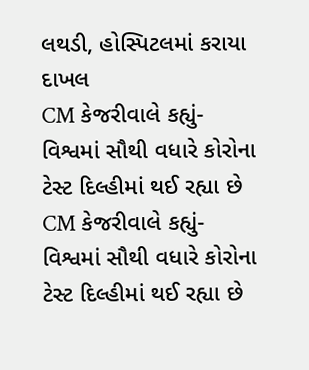લથડી, હોસ્પિટલમાં કરાયા દાખલ
CM કેજરીવાલે કહ્યું- વિશ્વમાં સૌથી વધારે કોરોના ટેસ્ટ દિલ્હીમાં થઈ રહ્યા છે
CM કેજરીવાલે કહ્યું- વિશ્વમાં સૌથી વધારે કોરોના ટેસ્ટ દિલ્હીમાં થઈ રહ્યા છે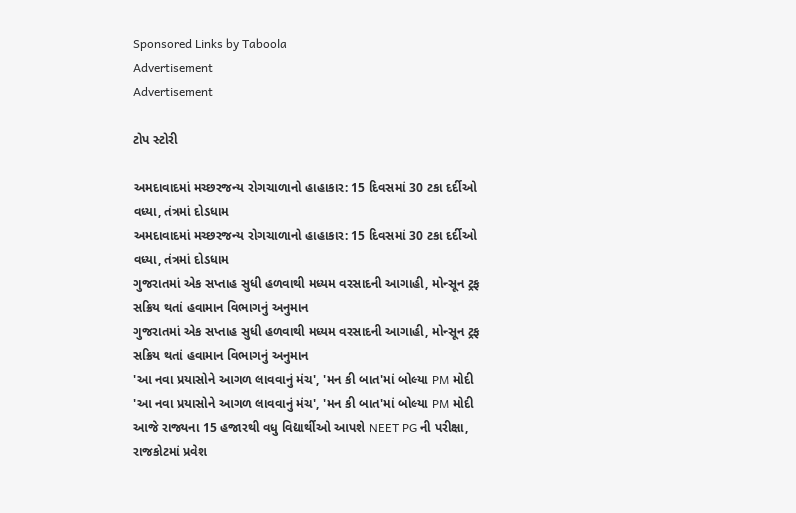Sponsored Links by Taboola
Advertisement
Advertisement

ટોપ સ્ટોરી

અમદાવાદમાં મચ્છરજન્ય રોગચાળાનો હાહાકાર: 15 દિવસમાં 30 ટકા દર્દીઓ વધ્યા, તંત્રમાં દોડધામ
અમદાવાદમાં મચ્છરજન્ય રોગચાળાનો હાહાકાર: 15 દિવસમાં 30 ટકા દર્દીઓ વધ્યા, તંત્રમાં દોડધામ
ગુજરાતમાં એક સપ્તાહ સુધી હળવાથી મધ્યમ વરસાદની આગાહી, મોન્સૂન ટ્રફ સક્રિય થતાં હવામાન વિભાગનું અનુમાન
ગુજરાતમાં એક સપ્તાહ સુધી હળવાથી મધ્યમ વરસાદની આગાહી, મોન્સૂન ટ્રફ સક્રિય થતાં હવામાન વિભાગનું અનુમાન
'આ નવા પ્રયાસોને આગળ લાવવાનું મંચ', 'મન કી બાત'માં બોલ્યા PM મોદી
'આ નવા પ્રયાસોને આગળ લાવવાનું મંચ', 'મન કી બાત'માં બોલ્યા PM મોદી
આજે રાજ્યના 15 હજારથી વધુ વિદ્યાર્થીઓ આપશે NEET PG ની પરીક્ષા, રાજકોટમાં પ્રવેશ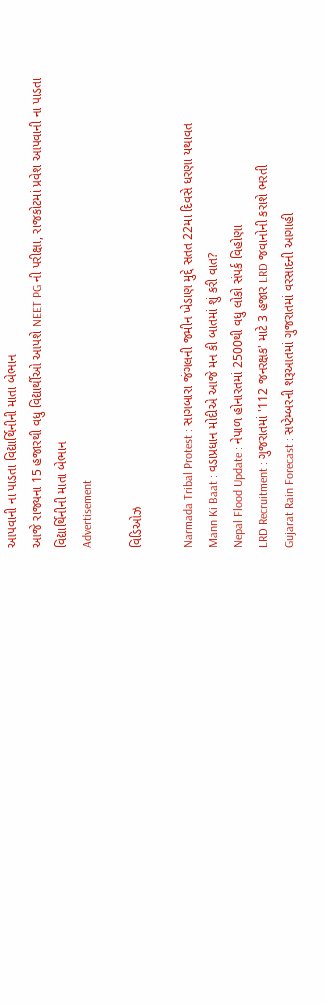આપવાની ના પાડતા વિદ્યાર્થિનીની માતા બેભાન
આજે રાજ્યના 15 હજારથી વધુ વિદ્યાર્થીઓ આપશે NEET PG ની પરીક્ષા, રાજકોટમાં પ્રવેશ આપવાની ના પાડતા વિદ્યાર્થિનીની માતા બેભાન
Advertisement

વિડિઓઝ

Narmada Tribal Protest : સાગબારા જંગલની જમીન ખેડાણ મુદ્દે સતત 22મા દિવસે ધરણા યથાવત
Mann Ki Baat : વડાપ્રધાન મોદીએ આજે મન કી બાતમાં શું કરી વાત?
Nepal Flood Update : નેપાળ હોનારતમાં 2500થી વધુ લોકો સંપર્ક વિહોણા
LRD Recruitment : ગુજરાતમાં '112 જનરક્ષક' માટે 3 હજાર LRD જવાનોની કરાશે ભરતી
Gujarat Rain Forecast : સપ્ટેમ્બરની શરૂઆતમાં ગુજરાતમાં વરસાદની આગાહી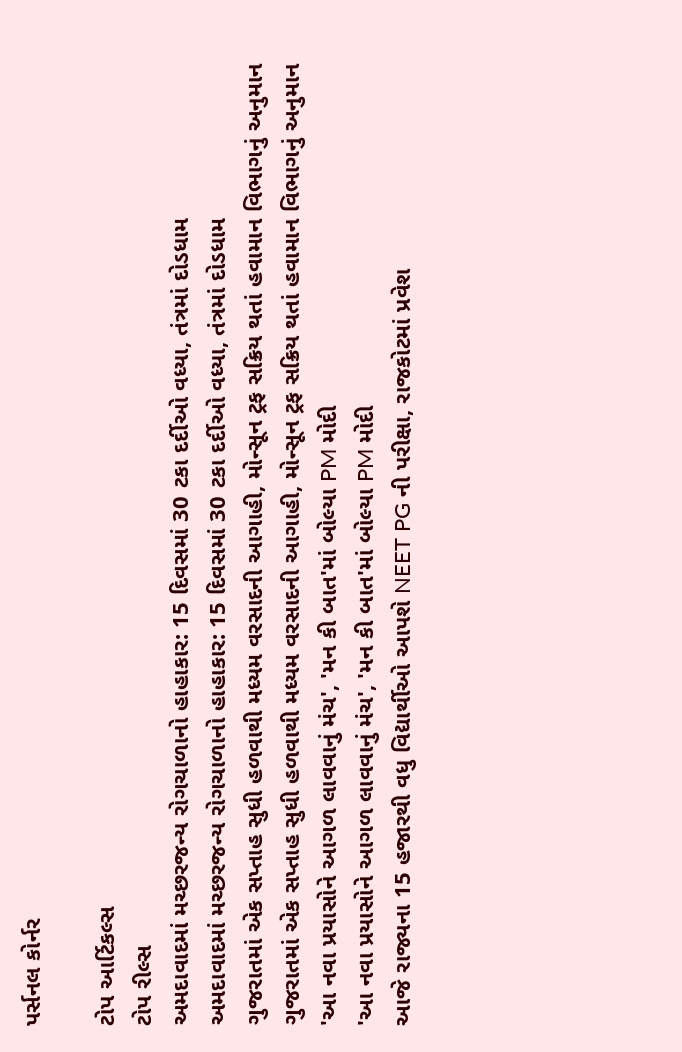પર્સનલ કોર્નર

ટોપ આર્ટિકલ્સ
ટોપ રીલ્સ
અમદાવાદમાં મચ્છરજન્ય રોગચાળાનો હાહાકાર: 15 દિવસમાં 30 ટકા દર્દીઓ વધ્યા, તંત્રમાં દોડધામ
અમદાવાદમાં મચ્છરજન્ય રોગચાળાનો હાહાકાર: 15 દિવસમાં 30 ટકા દર્દીઓ વધ્યા, તંત્રમાં દોડધામ
ગુજરાતમાં એક સપ્તાહ સુધી હળવાથી મધ્યમ વરસાદની આગાહી, મોન્સૂન ટ્રફ સક્રિય થતાં હવામાન વિભાગનું અનુમાન
ગુજરાતમાં એક સપ્તાહ સુધી હળવાથી મધ્યમ વરસાદની આગાહી, મોન્સૂન ટ્રફ સક્રિય થતાં હવામાન વિભાગનું અનુમાન
'આ નવા પ્રયાસોને આગળ લાવવાનું મંચ', 'મન કી બાત'માં બોલ્યા PM મોદી
'આ નવા પ્રયાસોને આગળ લાવવાનું મંચ', 'મન કી બાત'માં બોલ્યા PM મોદી
આજે રાજ્યના 15 હજારથી વધુ વિદ્યાર્થીઓ આપશે NEET PG ની પરીક્ષા, રાજકોટમાં પ્રવેશ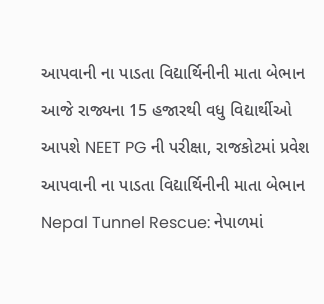આપવાની ના પાડતા વિદ્યાર્થિનીની માતા બેભાન
આજે રાજ્યના 15 હજારથી વધુ વિદ્યાર્થીઓ આપશે NEET PG ની પરીક્ષા, રાજકોટમાં પ્રવેશ આપવાની ના પાડતા વિદ્યાર્થિનીની માતા બેભાન
Nepal Tunnel Rescue: નેપાળમાં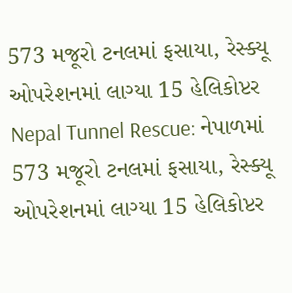573 મજૂરો ટનલમાં ફસાયા, રેસ્ક્યૂ ઓપરેશનમાં લાગ્યા 15 હેલિકોપ્ટર
Nepal Tunnel Rescue: નેપાળમાં 573 મજૂરો ટનલમાં ફસાયા, રેસ્ક્યૂ ઓપરેશનમાં લાગ્યા 15 હેલિકોપ્ટર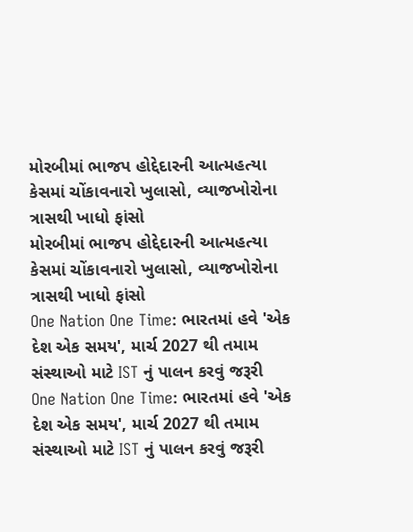મોરબીમાં ભાજપ હોદ્દેદારની આત્મહત્યા કેસમાં ચોંકાવનારો ખુલાસો, વ્યાજખોરોના ત્રાસથી ખાધો ફાંસો
મોરબીમાં ભાજપ હોદ્દેદારની આત્મહત્યા કેસમાં ચોંકાવનારો ખુલાસો, વ્યાજખોરોના ત્રાસથી ખાધો ફાંસો
One Nation One Time: ભારતમાં હવે 'એક દેશ એક સમય', માર્ચ 2027 થી તમામ સંસ્થાઓ માટે IST નું પાલન કરવું જરૂરી
One Nation One Time: ભારતમાં હવે 'એક દેશ એક સમય', માર્ચ 2027 થી તમામ સંસ્થાઓ માટે IST નું પાલન કરવું જરૂરી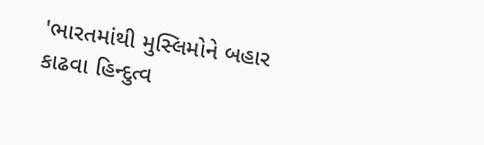'ભારતમાંથી મુસ્લિમોને બહાર કાઢવા હિન્દુત્વ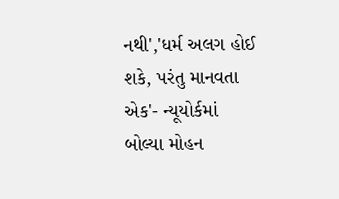નથી','ધર્મ અલગ હોઈ શકે, પરંતુ માનવતા એક'- ન્યૂયોર્કમાં બોલ્યા મોહન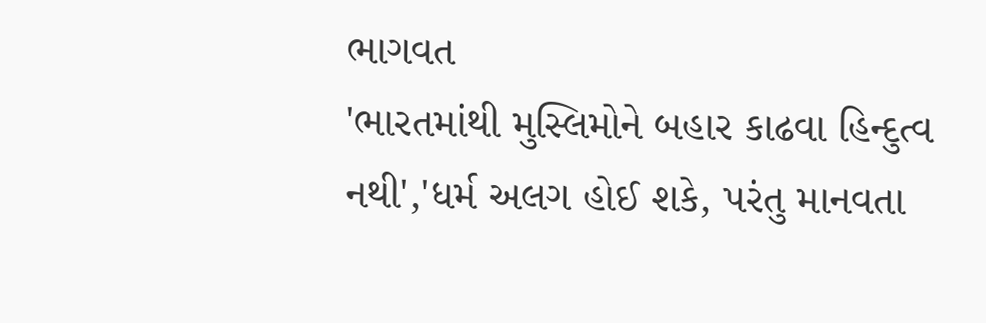ભાગવત
'ભારતમાંથી મુસ્લિમોને બહાર કાઢવા હિન્દુત્વ નથી','ધર્મ અલગ હોઈ શકે, પરંતુ માનવતા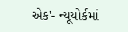એક'- ન્યૂયોર્કમાં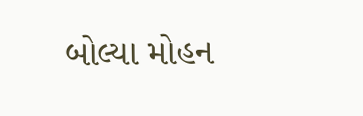બોલ્યા મોહન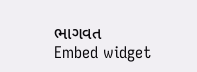ભાગવત
Embed widget